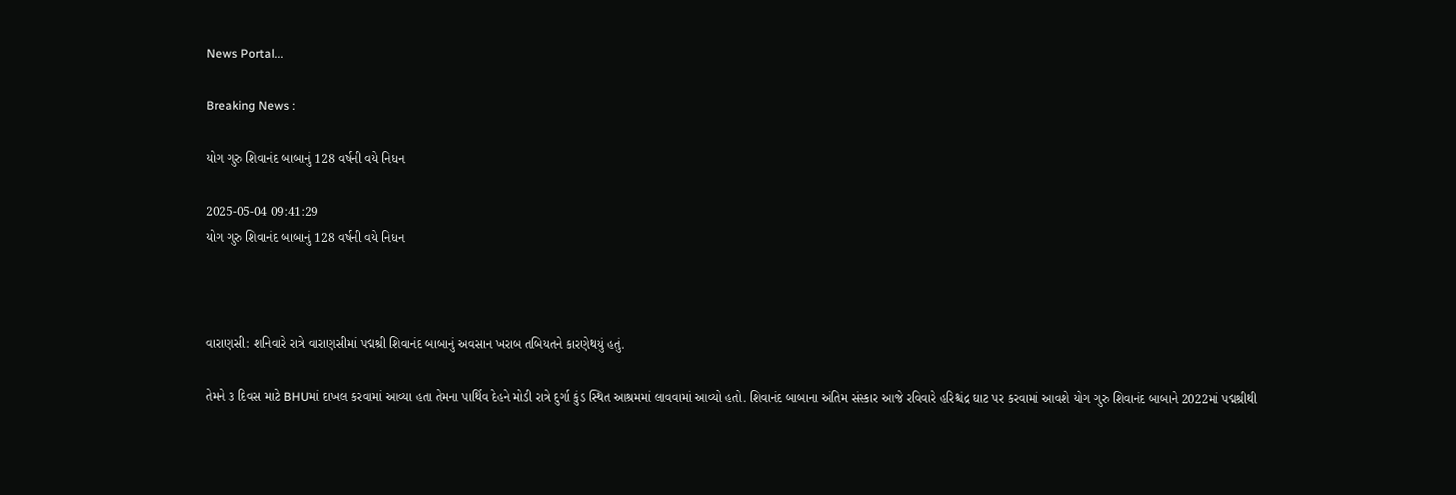News Portal...

Breaking News :

યોગ ગુરુ શિવાનંદ બાબાનું 128 વર્ષની વયે નિધન

2025-05-04 09:41:29
યોગ ગુરુ શિવાનંદ બાબાનું 128 વર્ષની વયે નિધન



વારાણસી: શનિવારે રાત્રે વારાણસીમાં પદ્મશ્રી શિવાનંદ બાબાનું અવસાન ખરાબ તબિયતને કારણેથયું હતું.

તેમને ૩ દિવસ માટે BHUમાં દાખલ કરવામાં આવ્યા હતા તેમના પાર્થિવ દેહને મોડી રાત્રે દુર્ગા કુંડ સ્થિત આશ્રમમાં લાવવામાં આવ્યો હતો. શિવાનંદ બાબાના અંતિમ સંસ્કાર આજે રવિવારે હરિશ્ચંદ્ર ઘાટ પર કરવામાં આવશે યોગ ગુરુ શિવાનંદ બાબાને 2022માં પદ્મશ્રીથી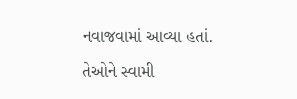નવાજવામાં આવ્યા હતાં.

તેઓને સ્વામી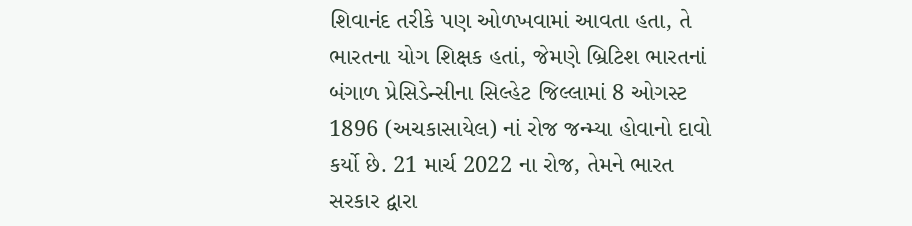શિવાનંદ તરીકે પણ ઓળખવામાં આવતા હતા, તે ભારતના યોગ શિક્ષક હતાં, જેમણે બ્રિટિશ ભારતનાં બંગાળ પ્રેસિડેન્સીના સિલ્હેટ જિલ્લામાં 8 ઓગસ્ટ 1896 (અચકાસાયેલ) નાં રોજ જન્મ્યા હોવાનો દાવો કર્યો છે. 21 માર્ચ 2022 ના રોજ, તેમને ભારત સરકાર દ્વારા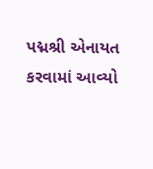પદ્મશ્રી એનાયત કરવામાં આવ્યો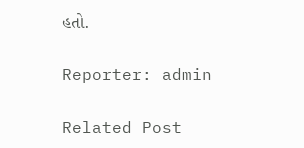હતો.

Reporter: admin

Related Post